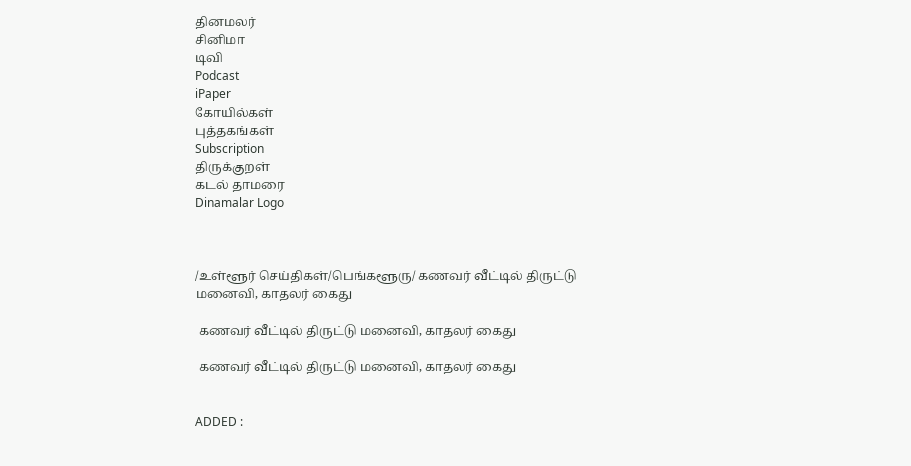தினமலர்
சினிமா
டிவி
Podcast
iPaper
கோயில்கள்
புத்தகங்கள்
Subscription
திருக்குறள்
கடல் தாமரை
Dinamalar Logo



/உள்ளூர் செய்திகள்/பெங்களூரு/ கணவர் வீட்டில் திருட்டு மனைவி, காதலர் கைது

 கணவர் வீட்டில் திருட்டு மனைவி, காதலர் கைது

 கணவர் வீட்டில் திருட்டு மனைவி, காதலர் கைது


ADDED :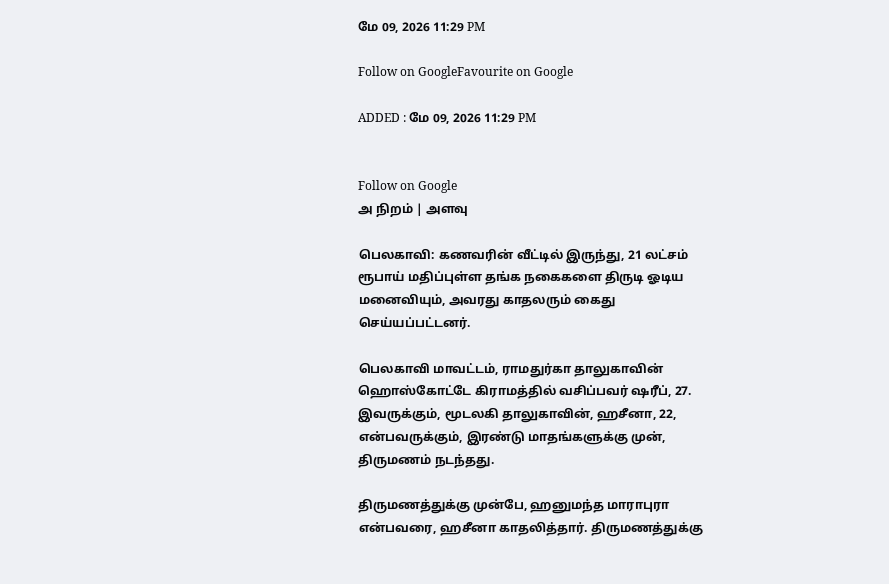மே 09, 2026 11:29 PM

Follow on GoogleFavourite on Google

ADDED : மே 09, 2026 11:29 PM


Follow on Google
அ நிறம் | அளவு

பெலகாவி: கணவரின் வீட்டில் இருந்து, 21 லட்சம் ரூபாய் மதிப்புள்ள தங்க நகைகளை திருடி ஓடிய மனைவியும், அவரது காதலரும் கைது செய்யப்பட்டனர்.

பெலகாவி மாவட்டம், ராமதுர்கா தாலுகாவின் ஹொஸ்கோட்டே கிராமத்தில் வசிப்பவர் ஷரீப், 27. இவருக்கும், மூடலகி தாலுகாவின், ஹசீனா, 22, என்பவருக்கும், இரண்டு மாதங்களுக்கு முன், திருமணம் நடந்தது.

திருமணத்துக்கு முன்பே, ஹனுமந்த மாராபுரா என்பவரை, ஹசீனா காதலித்தார். திருமணத்துக்கு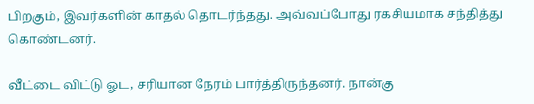பிறகும், இவர்களின் காதல் தொடர்ந்தது. அவ்வப்போது ரகசியமாக சந்தித்து கொண்டனர்.

வீட்டை விட்டு ஓட, சரியான நேரம் பார்த்திருந்தனர். நான்கு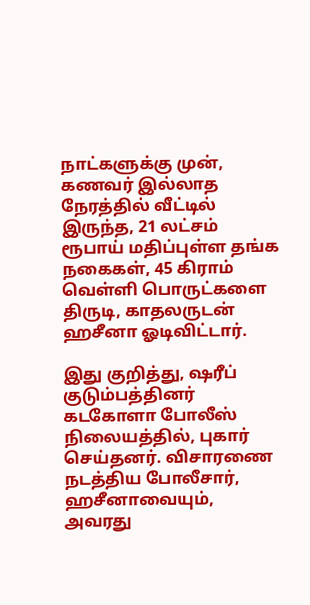நாட்களுக்கு முன், கணவர் இல்லாத நேரத்தில் வீட்டில் இருந்த, 21 லட்சம் ரூபாய் மதிப்புள்ள தங்க நகைகள், 45 கிராம் வெள்ளி பொருட்களை திருடி, காதலருடன் ஹசீனா ஓடிவிட்டார்.

இது குறித்து, ஷரீப் குடும்பத்தினர் கடகோளா போலீஸ் நிலையத்தில், புகார் செய்தனர். விசாரணை நடத்திய போலீசார், ஹசீனாவையும், அவரது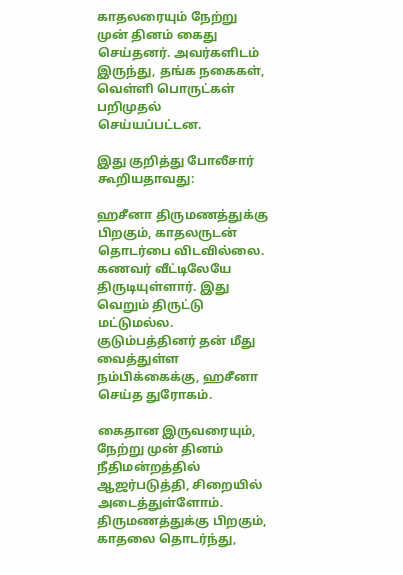காதலரையும் நேற்று முன் தினம் கைது செய்தனர். அவர்களிடம் இருந்து, தங்க நகைகள், வெள்ளி பொருட்கள் பறிமுதல் செய்யப்பட்டன.

இது குறித்து போலீசார் கூறியதாவது:

ஹசீனா திருமணத்துக்கு பிறகும், காதலருடன் தொடர்பை விடவில்லை. கணவர் வீட்டிலேயே திருடியுள்ளார். இது வெறும் திருட்டு மட்டுமல்ல. குடும்பத்தினர் தன் மீது வைத்துள்ள நம்பிக்கைக்கு, ஹசீனா செய்த துரோகம்.

கைதான இருவரையும், நேற்று முன் தினம் நீதிமன்றத்தில் ஆஜர்படுத்தி, சிறையில் அடைத்துள்ளோம். திருமணத்துக்கு பிறகும், காதலை தொடர்ந்து,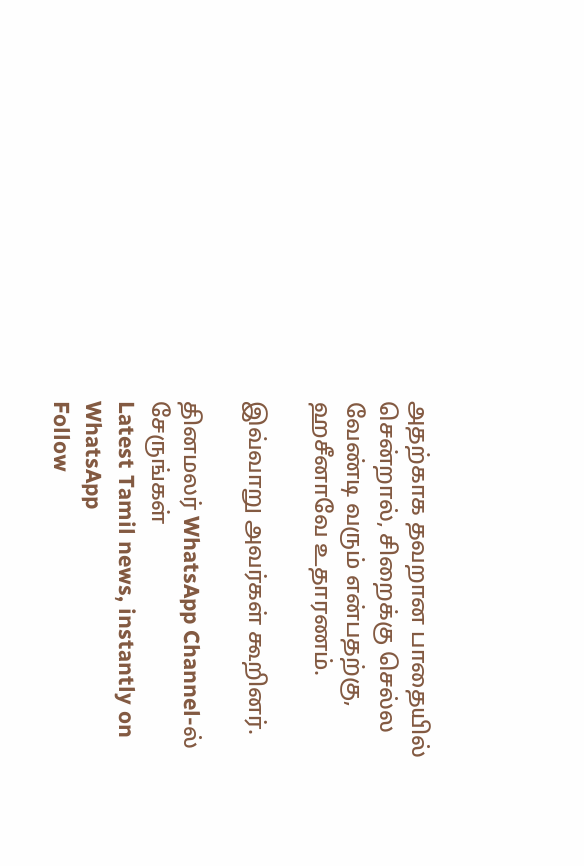அதற்காக தவறான பாதையில் சென்றால், சிறைக்கு செல்ல வேண்டி வரும் என்பதற்கு, ஹசீனாவே உதாரணம்.

இவ்வாறு அவர்கள் கூறினர்.

தினமலர் WhatsApp Channel-ல் சேருங்கள்
Latest Tamil news, instantly on WhatsApp
Follow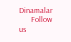Dinamalar
      Follow us